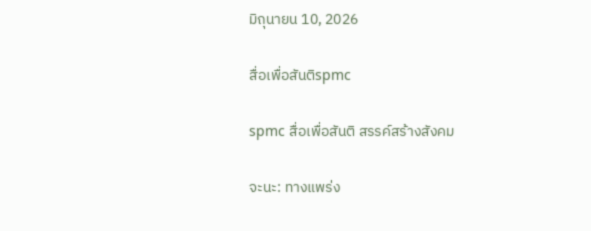มิถุนายน 10, 2026

สื่อเพื่อสันติspmc

spmc สื่อเพื่อสันติ สรรค์สร้างสังคม

จะนะ: ทางแพร่ง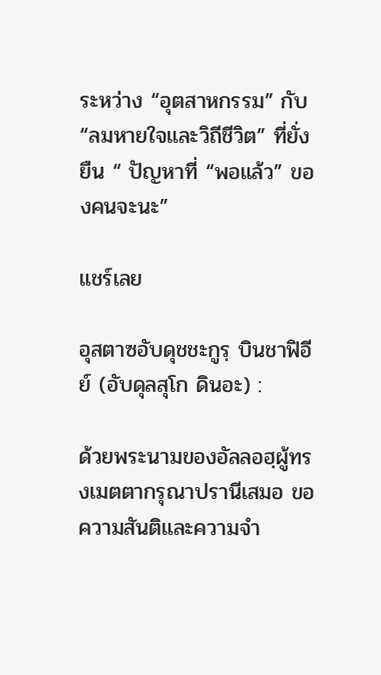ระหว่าง “อุตสาหกรรม” กับ “ลมหายใจและวิถีชีวิต” ที่ยั่งยืน “ ปัญหาที่ “พอแล้ว” ของคนจะนะ”

แชร์เลย

อุสตาซอับดุชชะกูรฺ บินชาฟิอีย์ (อับดุลสุโก ดินอะ) :

ด้วยพระนามของอัลลอฮฺผู้ทรงเมตตากรุณาปรานีเสมอ ขอความสันติและความจำ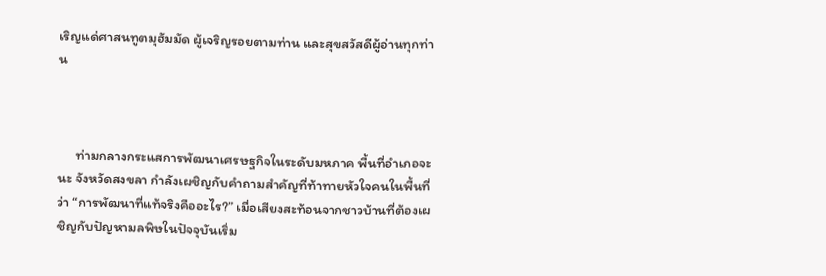เริญแด่ศาสนทูตมุฮัมมัด ผู้เจริญรอยตามท่าน และสุขสวัสดีผู้อ่านทุกท่าน



      ท่ามกลางกระแสการพัฒนาเศรษฐกิจในระดับมหภาค พื้นที่อำเภอจะนะ จังหวัดสงขลา กำลังเผชิญกับคำถามสำคัญที่ท้าทายหัวใจคนในพื้นที่ว่า “การพัฒนาที่แท้จริงคืออะไร?” เมื่อเสียงสะท้อนจากชาวบ้านที่ต้องเผชิญกับปัญหามลพิษในปัจจุบันเริ่ม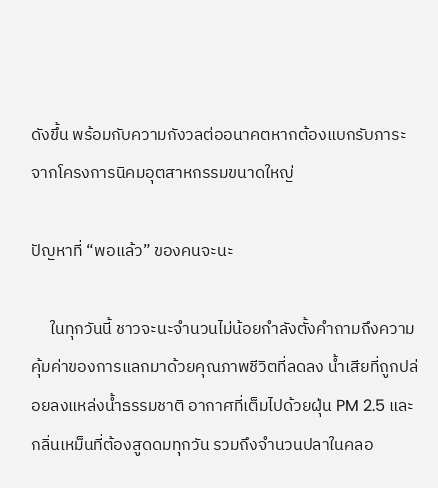ดังขึ้น พร้อมกับความกังวลต่ออนาคตหากต้องแบกรับภาระจากโครงการนิคมอุตสาหกรรมขนาดใหญ่

ปัญหาที่ “พอแล้ว” ของคนจะนะ

     ในทุกวันนี้ ชาวจะนะจำนวนไม่น้อยกำลังตั้งคำถามถึงความคุ้มค่าของการแลกมาด้วยคุณภาพชีวิตที่ลดลง น้ำเสียที่ถูกปล่อยลงแหล่งน้ำธรรมชาติ อากาศที่เต็มไปด้วยฝุ่น PM 2.5 และกลิ่นเหม็นที่ต้องสูดดมทุกวัน รวมถึงจำนวนปลาในคลอ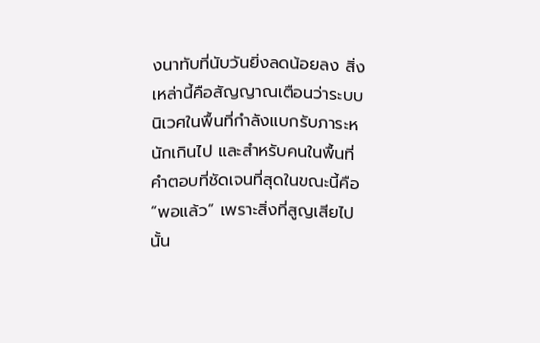งนาทับที่นับวันยิ่งลดน้อยลง สิ่งเหล่านี้คือสัญญาณเตือนว่าระบบนิเวศในพื้นที่กำลังแบกรับภาระหนักเกินไป และสำหรับคนในพื้นที่คำตอบที่ชัดเจนที่สุดในขณะนี้คือ “พอแล้ว” เพราะสิ่งที่สูญเสียไปนั้น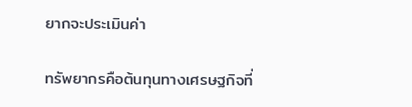ยากจะประเมินค่า

ทรัพยากรคือต้นทุนทางเศรษฐกิจที่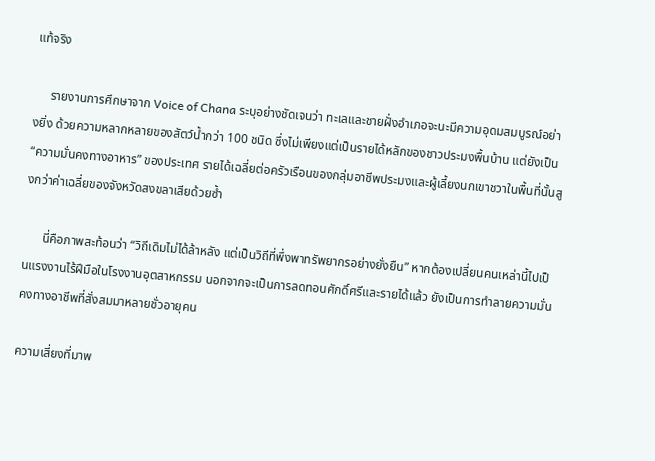แท้จริง

     รายงานการศึกษาจาก Voice of Chana ระบุอย่างชัดเจนว่า ทะเลและชายฝั่งอำเภอจะนะมีความอุดมสมบูรณ์อย่างยิ่ง ด้วยความหลากหลายของสัตว์น้ำกว่า 100 ชนิด ซึ่งไม่เพียงแต่เป็นรายได้หลักของชาวประมงพื้นบ้าน แต่ยังเป็น “ความมั่นคงทางอาหาร” ของประเทศ รายได้เฉลี่ยต่อครัวเรือนของกลุ่มอาชีพประมงและผู้เลี้ยงนกเขาชวาในพื้นที่นั้นสูงกว่าค่าเฉลี่ยของจังหวัดสงขลาเสียด้วยซ้ำ

      นี่คือภาพสะท้อนว่า “วิถีเดิมไม่ได้ล้าหลัง แต่เป็นวิถีที่พึ่งพาทรัพยากรอย่างยั่งยืน” หากต้องเปลี่ยนคนเหล่านี้ไปเป็นแรงงานไร้ฝีมือในโรงงานอุตสาหกรรม นอกจากจะเป็นการลดทอนศักดิ์ศรีและรายได้แล้ว ยังเป็นการทำลายความมั่นคงทางอาชีพที่สั่งสมมาหลายชั่วอายุคน

ความเสี่ยงที่มาพ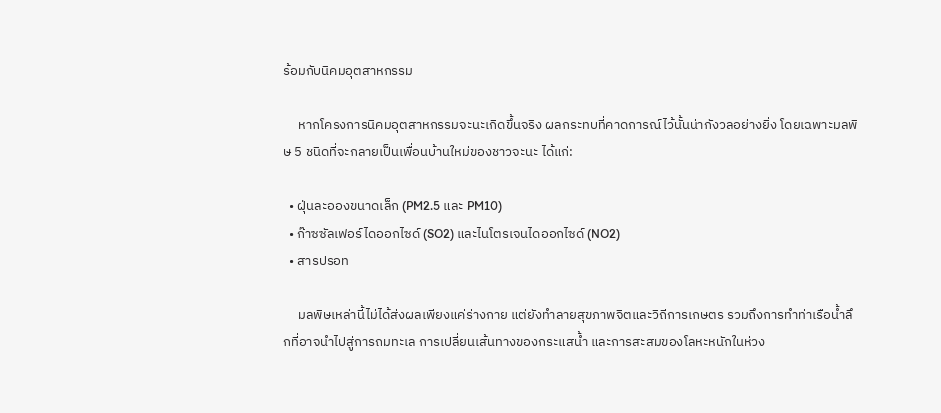ร้อมกับนิคมอุตสาหกรรม

     หากโครงการนิคมอุตสาหกรรมจะนะเกิดขึ้นจริง ผลกระทบที่คาดการณ์ไว้นั้นน่ากังวลอย่างยิ่ง โดยเฉพาะมลพิษ 5 ชนิดที่จะกลายเป็นเพื่อนบ้านใหม่ของชาวจะนะ ได้แก่:

  • ฝุ่นละอองขนาดเล็ก (PM2.5 และ PM10)
  • ก๊าซซัลเฟอร์ไดออกไซด์ (SO2) และไนโตรเจนไดออกไซด์ (NO2)
  • สารปรอท

     มลพิษเหล่านี้ไม่ได้ส่งผลเพียงแค่ร่างกาย แต่ยังทำลายสุขภาพจิตและวิถีการเกษตร รวมถึงการทำท่าเรือน้ำลึกที่อาจนำไปสู่การถมทะเล การเปลี่ยนเส้นทางของกระแสน้ำ และการสะสมของโลหะหนักในห่วง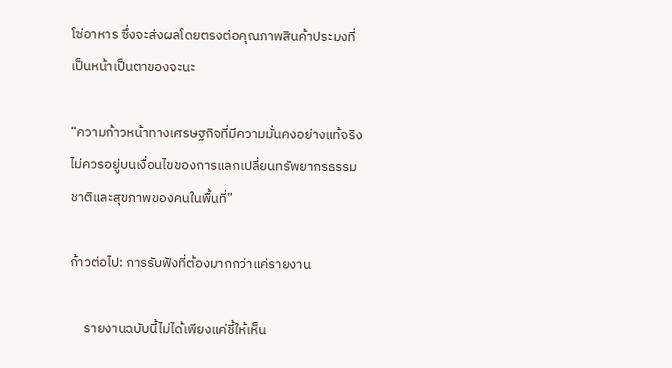โซ่อาหาร ซึ่งจะส่งผลโดยตรงต่อคุณภาพสินค้าประมงที่เป็นหน้าเป็นตาของจะนะ

“ความก้าวหน้าทางเศรษฐกิจที่มีความมั่นคงอย่างแท้จริง ไม่ควรอยู่บนเงื่อนไขของการแลกเปลี่ยนทรัพยากรธรรมชาติและสุขภาพของคนในพื้นที่”

ก้าวต่อไป: การรับฟังที่ต้องมากกว่าแค่รายงาน

     รายงานฉบับนี้ไม่ได้เพียงแค่ชี้ให้เห็น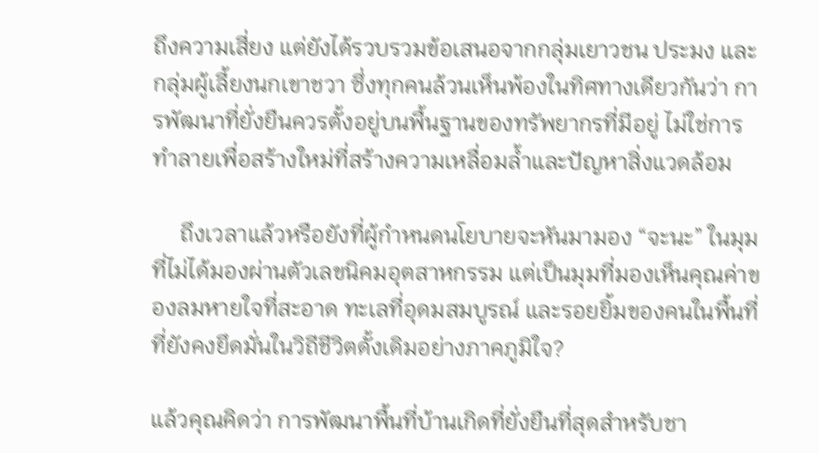ถึงความเสี่ยง แต่ยังได้รวบรวมข้อเสนอจากกลุ่มเยาวชน ประมง และกลุ่มผู้เลี้ยงนกเขาชวา ซึ่งทุกคนล้วนเห็นพ้องในทิศทางเดียวกันว่า การพัฒนาที่ยั่งยืนควรตั้งอยู่บนพื้นฐานของทรัพยากรที่มีอยู่ ไม่ใช่การทำลายเพื่อสร้างใหม่ที่สร้างความเหลื่อมล้ำและปัญหาสิ่งแวดล้อม

     ถึงเวลาแล้วหรือยังที่ผู้กำหนดนโยบายจะหันมามอง “จะนะ” ในมุมที่ไม่ได้มองผ่านตัวเลขนิคมอุตสาหกรรม แต่เป็นมุมที่มองเห็นคุณค่าของลมหายใจที่สะอาด ทะเลที่อุดมสมบูรณ์ และรอยยิ้มของคนในพื้นที่ที่ยังคงยึดมั่นในวิถีชีวิตดั้งเดิมอย่างภาคภูมิใจ?

แล้วคุณคิดว่า การพัฒนาพื้นที่บ้านเกิดที่ยั่งยืนที่สุดสำหรับชา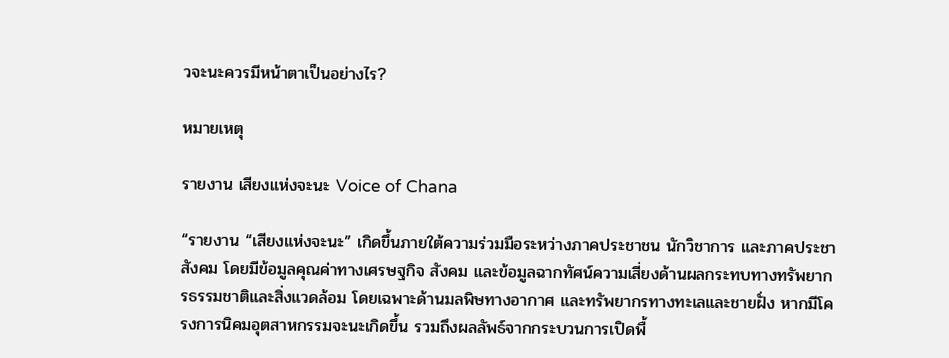วจะนะควรมีหน้าตาเป็นอย่างไร?

หมายเหตุ

รายงาน เสียงแห่งจะนะ Voice of Chana

“รายงาน “เสียงแห่งจะนะ” เกิดขึ้นภายใต้ความร่วมมือระหว่างภาคประชาชน นักวิชาการ และภาคประชาสังคม โดยมีข้อมูลคุณค่าทางเศรษฐกิจ สังคม และข้อมูลฉากทัศน์ความเสี่ยงด้านผลกระทบทางทรัพยากรธรรมชาติและสิ่งแวดล้อม โดยเฉพาะด้านมลพิษทางอากาศ และทรัพยากรทางทะเลและชายฝั่ง หากมีโครงการนิคมอุตสาหกรรมจะนะเกิดขึ้น รวมถึงผลลัพธ์จากกระบวนการเปิดพื้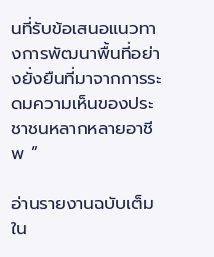นที่รับข้อเสนอแนวทางการพัฒนาพื้นที่อย่างยั่งยืนที่มาจากการระดมความเห็นของประชาชนหลากหลายอาชีพ ”

อ่านรายงานฉบับเต็มใน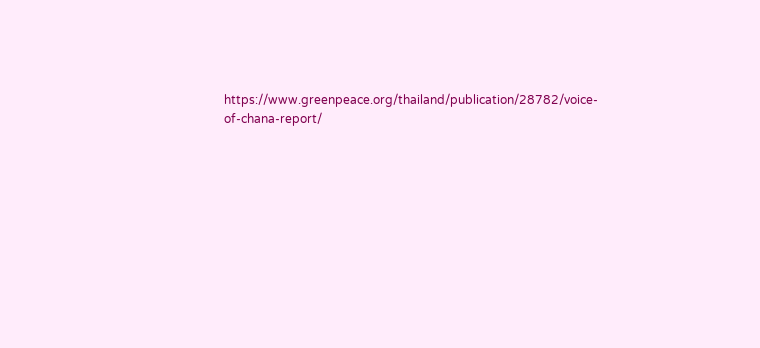https://www.greenpeace.org/thailand/publication/28782/voice-of-chana-report/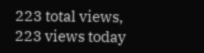223 total views,  223 views today